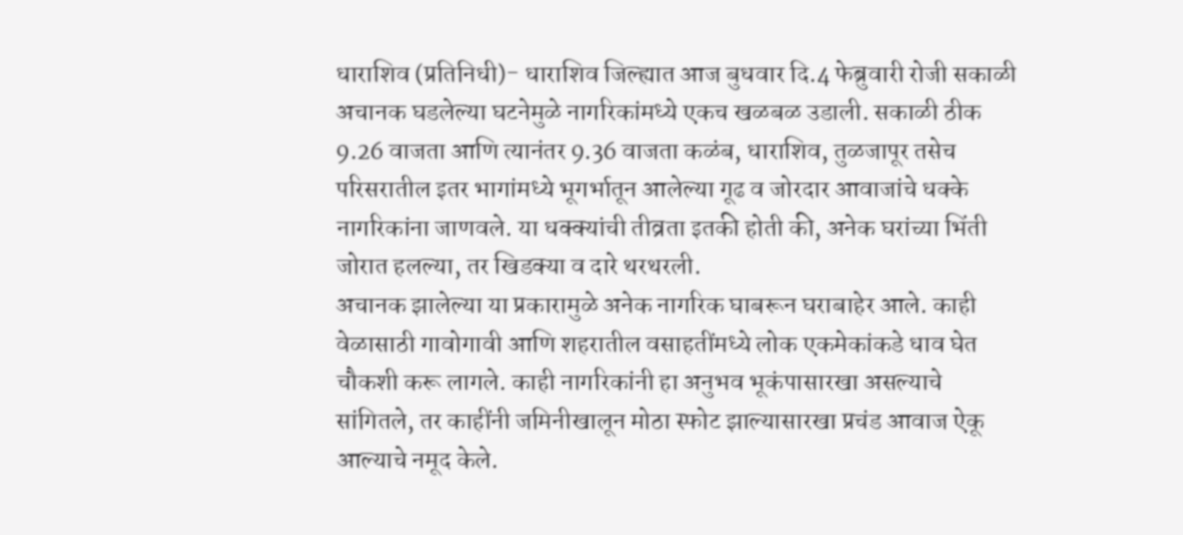धाराशिव (प्रतिनिधी)- धाराशिव जिल्ह्यात आज बुधवार दि.4 फेब्रुवारी रोजी सकाळी अचानक घडलेल्या घटनेमुळे नागरिकांमध्ये एकच खळबळ उडाली. सकाळी ठीक 9.26 वाजता आणि त्यानंतर 9.36 वाजता कळंब, धाराशिव, तुळजापूर तसेच परिसरातील इतर भागांमध्ये भूगर्भातून आलेल्या गूढ व जोरदार आवाजांचे धक्के नागरिकांना जाणवले. या धक्क्यांची तीव्रता इतकी होती की, अनेक घरांच्या भिंती जोरात हलल्या, तर खिडक्या व दारे थरथरली.
अचानक झालेल्या या प्रकारामुळे अनेक नागरिक घाबरून घराबाहेर आले. काही वेळासाठी गावोगावी आणि शहरातील वसाहतींमध्ये लोक एकमेकांकडे धाव घेत चौकशी करू लागले. काही नागरिकांनी हा अनुभव भूकंपासारखा असल्याचे सांगितले, तर काहींनी जमिनीखालून मोठा स्फोट झाल्यासारखा प्रचंड आवाज ऐकू आल्याचे नमूद केले.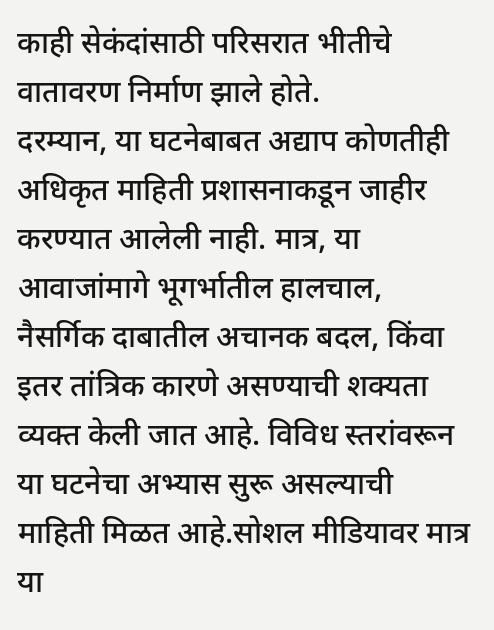काही सेकंदांसाठी परिसरात भीतीचे वातावरण निर्माण झाले होते.
दरम्यान, या घटनेबाबत अद्याप कोणतीही अधिकृत माहिती प्रशासनाकडून जाहीर करण्यात आलेली नाही. मात्र, या आवाजांमागे भूगर्भातील हालचाल, नैसर्गिक दाबातील अचानक बदल, किंवा इतर तांत्रिक कारणे असण्याची शक्यता व्यक्त केली जात आहे. विविध स्तरांवरून या घटनेचा अभ्यास सुरू असल्याची माहिती मिळत आहे.सोशल मीडियावर मात्र या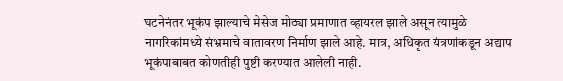घटनेनंतर भूकंप झाल्याचे मेसेज मोठ्या प्रमाणात व्हायरल झाले असून त्यामुळे नागरिकांमध्ये संभ्रमाचे वातावरण निर्माण झाले आहे. मात्र, अधिकृत यंत्रणांकडून अद्याप भूकंपाबाबत कोणतीही पुष्टी करण्यात आलेली नाही.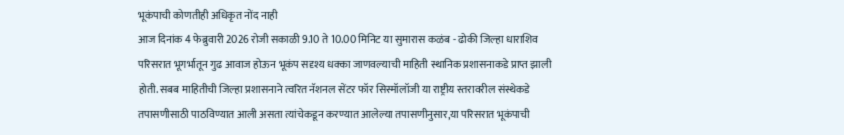भूकंपाची कोणतीही अधिकृत नोंद नाही
आज दिनांक 4 फेब्रुवारी 2026 रोजी सकाळी 9.10 ते 10.00 मिनिट या सुमारास कळंब - ढोकी जिल्हा धाराशिव परिसरात भूगर्भातून गुढ आवाज होऊन भूकंप सदृश्य धक्का जाणवल्याची माहिती स्थानिक प्रशासनाकडे प्राप्त झाली होती. सबब माहितीची जिल्हा प्रशासनाने त्वरित नॅशनल सेंटर फॉर सिस्मॉलॉजी या राष्ट्रीय स्तरावरील संस्थेकडे तपासणीसाठी पाठविण्यात आली असता त्यांचेकडून करण्यात आलेल्या तपासणीनुसार,या परिसरात भूकंपाची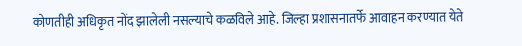कोणतीही अधिकृत नोंद झालेली नसल्याचे कळविले आहे. जिल्हा प्रशासनातर्फे आवाहन करण्यात येते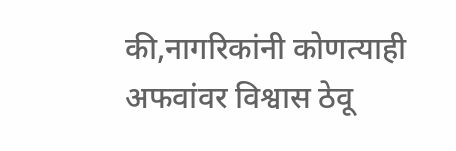की,नागरिकांनी कोणत्याही अफवांवर विश्वास ठेवू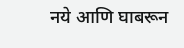नये आणि घाबरून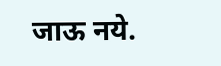जाऊ नये.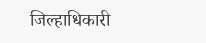जिल्हाधिकारी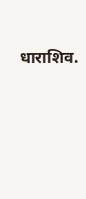धाराशिव.